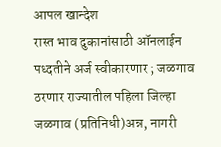आपल खान्देश
रास्त भाव दुकानांसाठी ऑनलाईन पध्दतीने अर्ज स्वीकारणार ; जळगाव ठरणार राज्यातील पहिला जिल्हा
जळगाव (प्रतिनिधी)अन्न, नागरी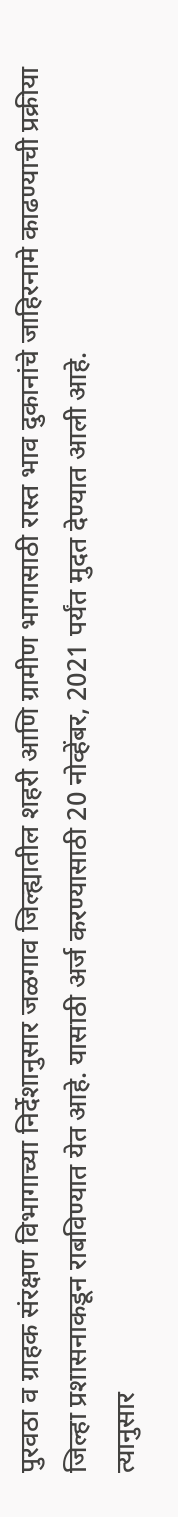पुरवठा व ग्राहक संरक्षण विभागाच्या निर्देशानुसार जळगाव जिल्ह्यातील शहरी आणि ग्रामीण भागासाठी रास्त भाव दुकानांचे जाहिरनामे काढण्याची प्रक्रीया जिल्हा प्रशासनाकडून राबविण्यात येत आहे. यासाठी अर्ज करण्यासाठी 20 नोव्हेंबर, 2021 पर्यंत मुदत देण्यात आली आहे.
त्यानुसार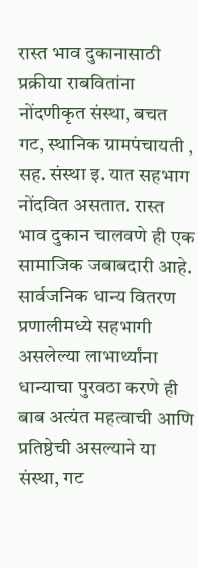रास्त भाव दुकानासाठी प्रक्रीया राबवितांना नोंदणीकृत संस्था, बचत गट, स्थानिक ग्रामपंचायती , सह. संस्था इ. यात सहभाग नोंदवित असतात. रास्त भाव दुकान चालवणे ही एक सामाजिक जबाबदारी आहे. सार्वजनिक धान्य वितरण प्रणालीमध्ये सहभागी असलेल्या लाभार्थ्यांना धान्याचा पुरवठा करणे ही बाब अत्यंत महत्वाची आणि प्रतिष्ठेची असल्याने या संस्था, गट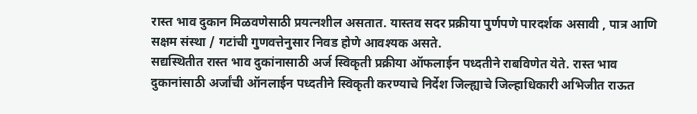रास्त भाव दुकान मिळवणेसाठी प्रयत्नशील असतात. यास्तव सदर प्रक्रीया पुर्णपणे पारदर्शक असावी , पात्र आणि सक्षम संस्था / गटांची गुणवत्तेनुसार निवड होणे आवश्यक असते.
सद्यस्थितीत रास्त भाव दुकांनासाठी अर्ज स्विकृती प्रक्रीया ऑफलाईन पध्दतीने राबविणेत येते. रास्त भाव दुकानांसाठी अर्जांची ऑनलाईन पध्दतीने स्विकृती करण्याचे निर्देश जिल्ह्याचे जिल्हाधिकारी अभिजीत राऊत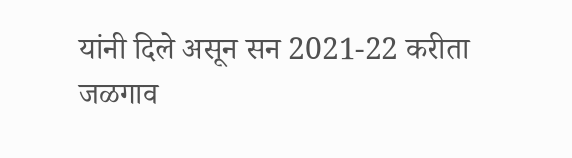यांनी दिले असून सन 2021-22 करीता जळगाव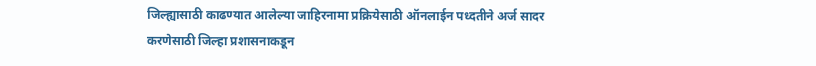जिल्ह्यासाठी काढण्यात आलेल्या जाहिरनामा प्रक्रियेसाठी ऑनलाईन पध्दतीने अर्ज सादर करणेसाठी जिल्हा प्रशासनाकडून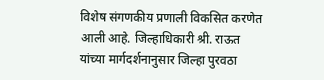विशेष संगणकीय प्रणाली विकसित करणेत आली आहे. जिल्हाधिकारी श्री. राऊत यांच्या मार्गदर्शनानुसार जिल्हा पुरवठा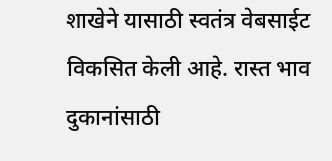शाखेने यासाठी स्वतंत्र वेबसाईट विकसित केली आहे. रास्त भाव दुकानांसाठी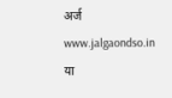अर्ज www.jalgaondso.in या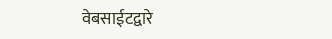वेबसाईटद्वारे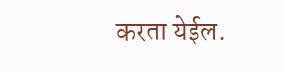करता येईल.